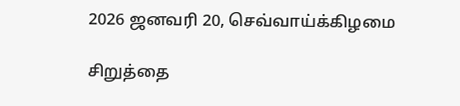2026 ஜனவரி 20, செவ்வாய்க்கிழமை

சிறுத்தை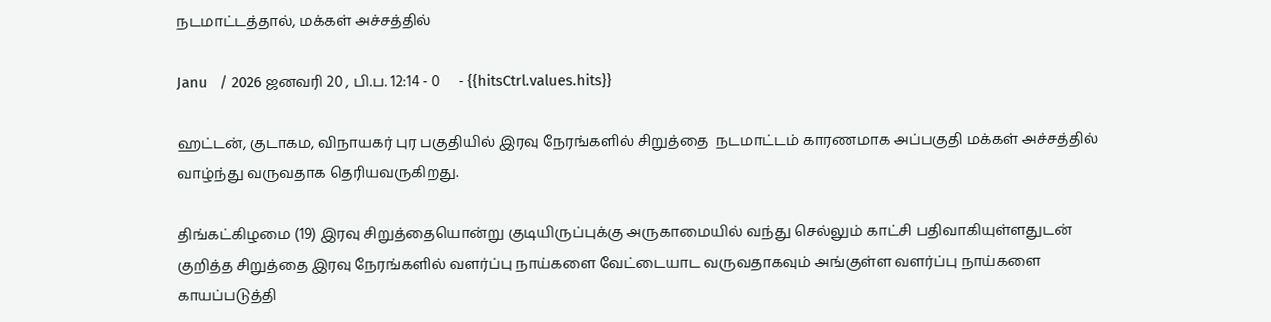நடமாட்டத்தால், மக்கள் அச்சத்தில்

Janu   / 2026 ஜனவரி 20 , பி.ப. 12:14 - 0     - {{hitsCtrl.values.hits}}

ஹட்டன், குடாகம, விநாயகர் புர பகுதியில் இரவு நேரங்களில் சிறுத்தை  நடமாட்டம் காரணமாக அப்பகுதி மக்கள் அச்சத்தில் வாழ்ந்து வருவதாக தெரியவருகிறது.

திங்கட்கிழமை (19) இரவு சிறுத்தையொன்று குடியிருப்புக்கு அருகாமையில் வந்து செல்லும் காட்சி பதிவாகியுள்ளதுடன் குறித்த சிறுத்தை இரவு நேரங்களில் வளர்ப்பு நாய்களை வேட்டையாட வருவதாகவும் அங்குள்ள வளர்ப்பு நாய்களை காயப்படுத்தி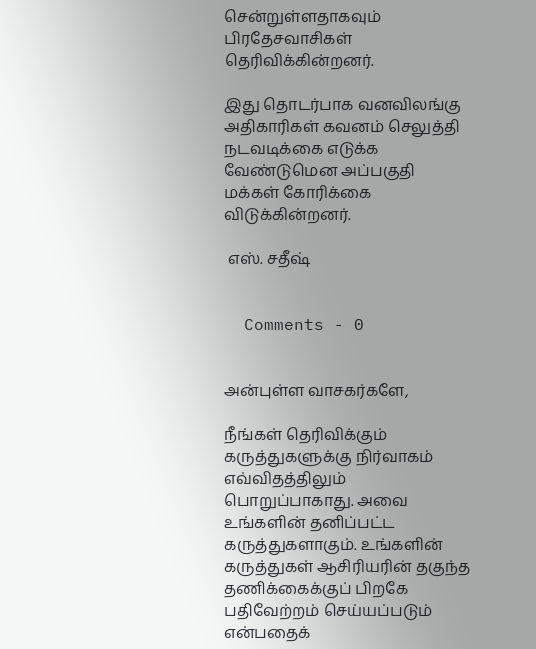சென்றுள்ளதாகவும் பிரதேசவாசிகள் தெரிவிக்கின்றனர்.

இது தொடர்பாக வனவிலங்கு அதிகாரிகள் கவனம் செலுத்தி நடவடிக்கை எடுக்க வேண்டுமென அப்பகுதி மக்கள் கோரிக்கை விடுக்கின்றனர்.

 எஸ். சதீஷ்


  Comments - 0


அன்புள்ள வாசகர்களே,

நீங்கள் தெரிவிக்கும் கருத்துகளுக்கு நிர்வாகம் எவ்விதத்திலும் பொறுப்பாகாது. அவை உங்களின் தனிப்பட்ட கருத்துகளாகும். உங்களின் கருத்துகள் ஆசிரியரின் தகுந்த தணிக்கைக்குப் பிறகே பதிவேற்றம் செய்யப்படும் என்பதைக்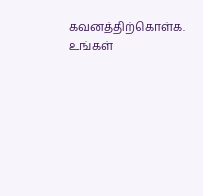கவனத்திற்கொள்க. உங்கள்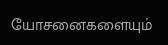யோசனைகளையும்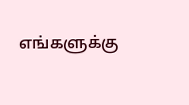எங்களுக்கு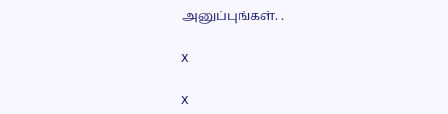அனுப்புங்கள். .

X

X